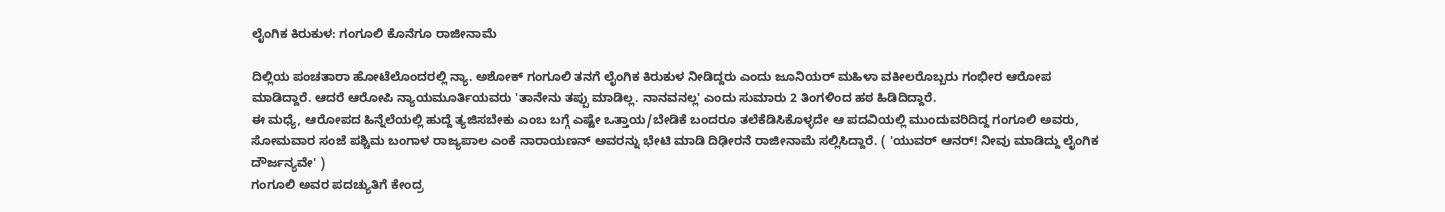ಲೈಂಗಿಕ ಕಿರುಕುಳ: ಗಂಗೂಲಿ ಕೊನೆಗೂ ರಾಜೀನಾಮೆ

ದಿಲ್ಲಿಯ ಪಂಚತಾರಾ ಹೋಟೆಲೊಂದರಲ್ಲಿ ನ್ಯಾ. ಅಶೋಕ್ ಗಂಗೂಲಿ ತನಗೆ ಲೈಂಗಿಕ ಕಿರುಕುಳ ನೀಡಿದ್ದರು ಎಂದು ಜೂನಿಯರ್ ಮಹಿಳಾ ವಕೀಲರೊಬ್ಬರು ಗಂಭೀರ ಆರೋಪ ಮಾಡಿದ್ದಾರೆ. ಆದರೆ ಆರೋಪಿ ನ್ಯಾಯಮೂರ್ತಿಯವರು 'ತಾನೇನು ತಪ್ಪು ಮಾಡಿಲ್ಲ. ನಾನವನಲ್ಲ' ಎಂದು ಸುಮಾರು 2 ತಿಂಗಳಿಂದ ಹಠ ಹಿಡಿದಿದ್ದಾರೆ.
ಈ ಮಧ್ಯೆ, ಆರೋಪದ ಹಿನ್ನೆಲೆಯಲ್ಲಿ ಹುದ್ದೆ ತ್ಯಜಿಸಬೇಕು ಎಂಬ ಬಗ್ಗೆ ಎಷ್ಟೇ ಒತ್ತಾಯ/ಬೇಡಿಕೆ ಬಂದರೂ ತಲೆಕೆಡಿಸಿಕೊಳ್ಳದೇ ಆ ಪದವಿಯಲ್ಲಿ ಮುಂದುವರಿದಿದ್ದ ಗಂಗೂಲಿ ಅವರು, ಸೋಮವಾರ ಸಂಜೆ ಪಶ್ಚಿಮ ಬಂಗಾಳ ರಾಜ್ಯಪಾಲ ಎಂಕೆ ನಾರಾಯಣನ್ ಅವರನ್ನು ಭೇಟಿ ಮಾಡಿ ದಿಢೀರನೆ ರಾಜೀನಾಮೆ ಸಲ್ಲಿಸಿದ್ದಾರೆ. ( 'ಯುವರ್ ಆನರ್! ನೀವು ಮಾಡಿದ್ದು ಲೈಂಗಿಕ ದೌರ್ಜನ್ಯವೇ' )
ಗಂಗೂಲಿ ಅವರ ಪದಚ್ಯುತಿಗೆ ಕೇಂದ್ರ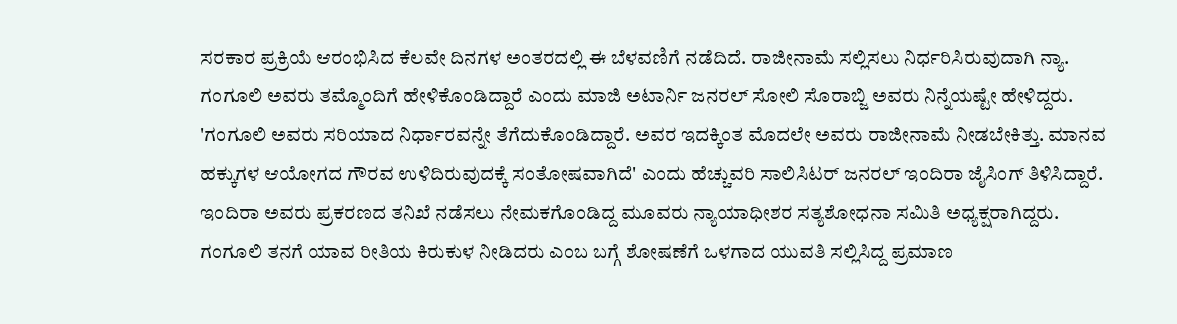ಸರಕಾರ ಪ್ರಕ್ರಿಯೆ ಆರಂಭಿಸಿದ ಕೆಲವೇ ದಿನಗಳ ಅಂತರದಲ್ಲಿ ಈ ಬೆಳವಣಿಗೆ ನಡೆದಿದೆ. ರಾಜೀನಾಮೆ ಸಲ್ಲಿಸಲು ನಿರ್ಧರಿಸಿರುವುದಾಗಿ ನ್ಯಾ. ಗಂಗೂಲಿ ಅವರು ತಮ್ಮೊಂದಿಗೆ ಹೇಳಿಕೊಂಡಿದ್ದಾರೆ ಎಂದು ಮಾಜಿ ಅಟಾರ್ನಿ ಜನರಲ್ ಸೋಲಿ ಸೊರಾಬ್ಜಿ ಅವರು ನಿನ್ನೆಯಷ್ಟೇ ಹೇಳಿದ್ದರು.
'ಗಂಗೂಲಿ ಅವರು ಸರಿಯಾದ ನಿರ್ಧಾರವನ್ನೇ ತೆಗೆದುಕೊಂಡಿದ್ದಾರೆ. ಅವರ ಇದಕ್ಕಿಂತ ಮೊದಲೇ ಅವರು ರಾಜೀನಾಮೆ ನೀಡಬೇಕಿತ್ತು. ಮಾನವ ಹಕ್ಕುಗಳ ಆಯೋಗದ ಗೌರವ ಉಳಿದಿರುವುದಕ್ಕೆ ಸಂತೋಷವಾಗಿದೆ' ಎಂದು ಹೆಚ್ಚುವರಿ ಸಾಲಿಸಿಟರ್ ಜನರಲ್ ಇಂದಿರಾ ಜೈಸಿಂಗ್ ತಿಳಿಸಿದ್ದಾರೆ. ಇಂದಿರಾ ಅವರು ಪ್ರಕರಣದ ತನಿಖೆ ನಡೆಸಲು ನೇಮಕಗೊಂಡಿದ್ದ ಮೂವರು ನ್ಯಾಯಾಧೀಶರ ಸತ್ಯಶೋಧನಾ ಸಮಿತಿ ಅಧ್ಯಕ್ಷರಾಗಿದ್ದರು. ಗಂಗೂಲಿ ತನಗೆ ಯಾವ ರೀತಿಯ ಕಿರುಕುಳ ನೀಡಿದರು ಎಂಬ ಬಗ್ಗೆ ಶೋಷಣೆಗೆ ಒಳಗಾದ ಯುವತಿ ಸಲ್ಲಿಸಿದ್ದ ಪ್ರಮಾಣ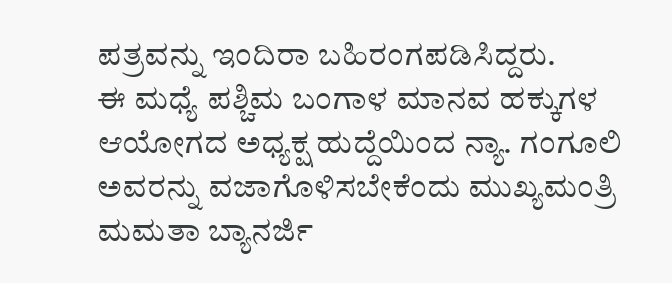ಪತ್ರವನ್ನು ಇಂದಿರಾ ಬಹಿರಂಗಪಡಿಸಿದ್ದರು.
ಈ ಮಧ್ಯೆ ಪಶ್ಚಿಮ ಬಂಗಾಳ ಮಾನವ ಹಕ್ಕುಗಳ ಆಯೋಗದ ಅಧ್ಯಕ್ಷ ಹುದ್ದೆಯಿಂದ ನ್ಯಾ. ಗಂಗೂಲಿ ಅವರನ್ನು ವಜಾಗೊಳಿಸಬೇಕೆಂದು ಮುಖ್ಯಮಂತ್ರಿ ಮಮತಾ ಬ್ಯಾನರ್ಜಿ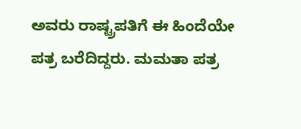ಅವರು ರಾಷ್ಟ್ರಪತಿಗೆ ಈ ಹಿಂದೆಯೇ ಪತ್ರ ಬರೆದಿದ್ದರು. ಮಮತಾ ಪತ್ರ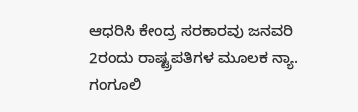ಆಧರಿಸಿ ಕೇಂದ್ರ ಸರಕಾರವು ಜನವರಿ 2ರಂದು ರಾಷ್ಟ್ರಪತಿಗಳ ಮೂಲಕ ನ್ಯಾ. ಗಂಗೂಲಿ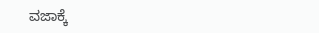ವಜಾಕ್ಕೆ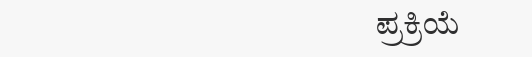ಪ್ರಕ್ರಿಯೆ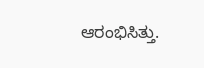ಆರಂಭಿಸಿತ್ತು.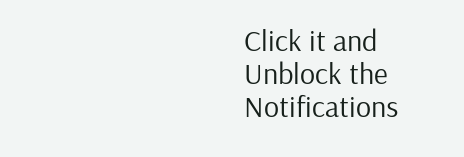Click it and Unblock the Notifications